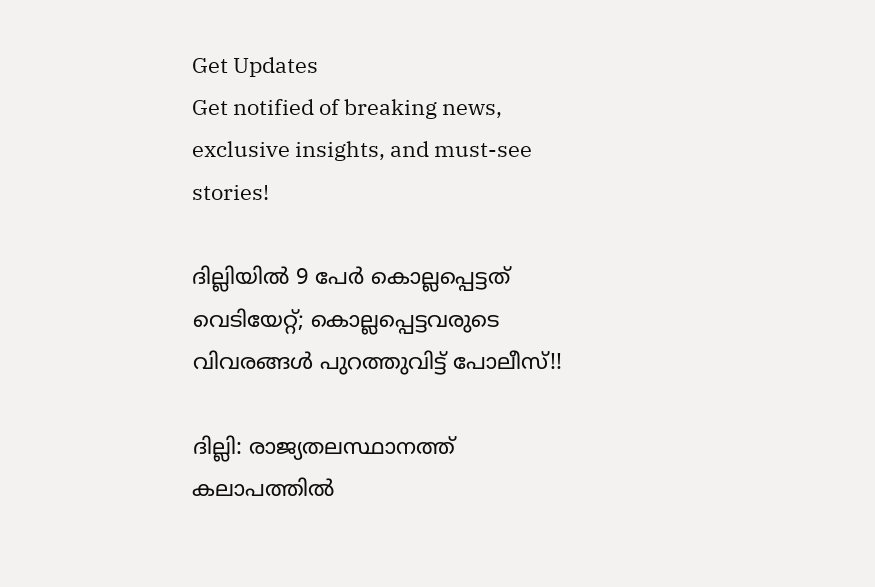Get Updates
Get notified of breaking news, exclusive insights, and must-see stories!

ദില്ലിയില്‍ 9 പേര്‍ കൊല്ലപ്പെട്ടത് വെടിയേറ്റ്; കൊല്ലപ്പെട്ടവരുടെ വിവരങ്ങള്‍ പുറത്തുവിട്ട് പോലീസ്!!

ദില്ലി: രാജ്യതലസ്ഥാനത്ത് കലാപത്തില്‍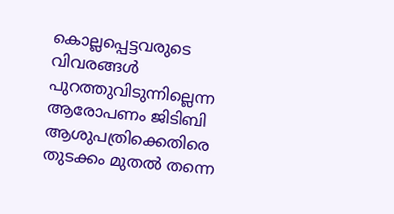കൊല്ലപ്പെട്ടവരുടെ വിവരങ്ങള്‍ പുറത്തുവിടുന്നില്ലെന്ന ആരോപണം ജിടിബി ആശുപത്രിക്കെതിരെ തുടക്കം മുതല്‍ തന്നെ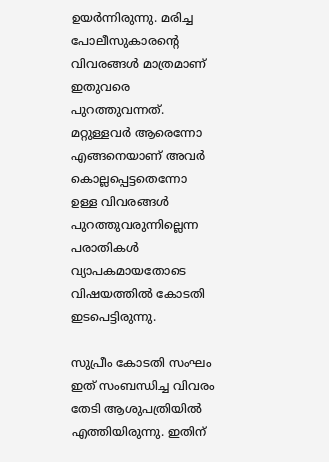ഉയര്‍ന്നിരുന്നു. മരിച്ച പോലീസുകാരന്‍റെ വിവരങ്ങള്‍ മാത്രമാണ് ഇതുവരെ പുറത്തുവന്നത്. മറ്റുള്ളവര്‍ ആരെന്നോ എങ്ങനെയാണ് അവര്‍ കൊല്ലപ്പെട്ടതെന്നോ ഉള്ള വിവരങ്ങള്‍ പുറത്തുവരുന്നില്ലെന്ന പരാതികള്‍ വ്യാപകമായതോടെ വിഷയത്തില്‍ കോടതി ഇടപെട്ടിരുന്നു.

സുപ്രീം കോടതി സംഘം ഇത് സംബന്ധിച്ച വിവരം തേടി ആശുപത്രിയില്‍ എത്തിയിരുന്നു. ഇതിന്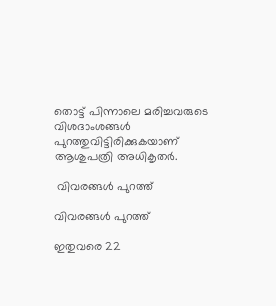തൊട്ട് പിന്നാലെ മരിച്ചവരുടെ വിശദാംശങ്ങള്‍ പുറത്തുവിട്ടിരിക്കുകയാണ് ആശുപത്രി അധികൃതര്‍.

 വിവരങ്ങള്‍ പുറത്ത്

വിവരങ്ങള്‍ പുറത്ത്

ഇതുവരെ 22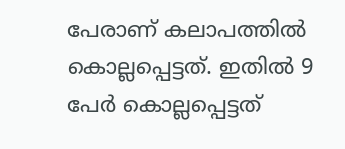പേരാണ് കലാപത്തില്‍ കൊല്ലപ്പെട്ടത്. ഇതില്‍ 9 പേര്‍ കൊല്ലപ്പെട്ടത്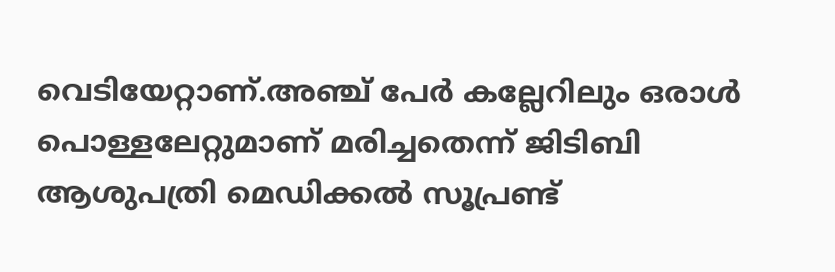വെടിയേറ്റാണ്.അഞ്ച് പേര്‍ കല്ലേറിലും ഒരാള്‍ പൊള്ളലേറ്റുമാണ് മരിച്ചതെന്ന് ജിടിബി ആശുപത്രി മെഡിക്കല്‍ സൂപ്രണ്ട്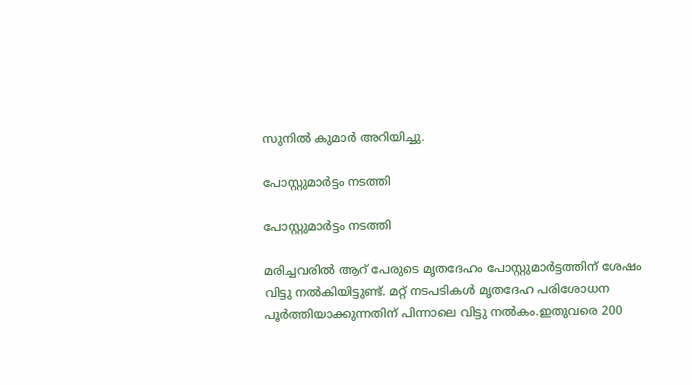സുനില്‍ കുമാര്‍ അറിയിച്ചു.

പോസ്റ്റുമാര്‍ട്ടം നടത്തി

പോസ്റ്റുമാര്‍ട്ടം നടത്തി

മരിച്ചവരില്‍ ആറ് പേരുടെ മൃതദേഹം പോസ്റ്റുമാര്‍ട്ടത്തിന് ശേഷം വിട്ടു നല്‍കിയിട്ടുണ്ട്. മറ്റ് നടപടികള്‍ മൃതദേഹ പരിശോധന പൂര്‍ത്തിയാക്കുന്നതിന് പിന്നാലെ വിട്ടു നല്‍കം.ഇതുവരെ 200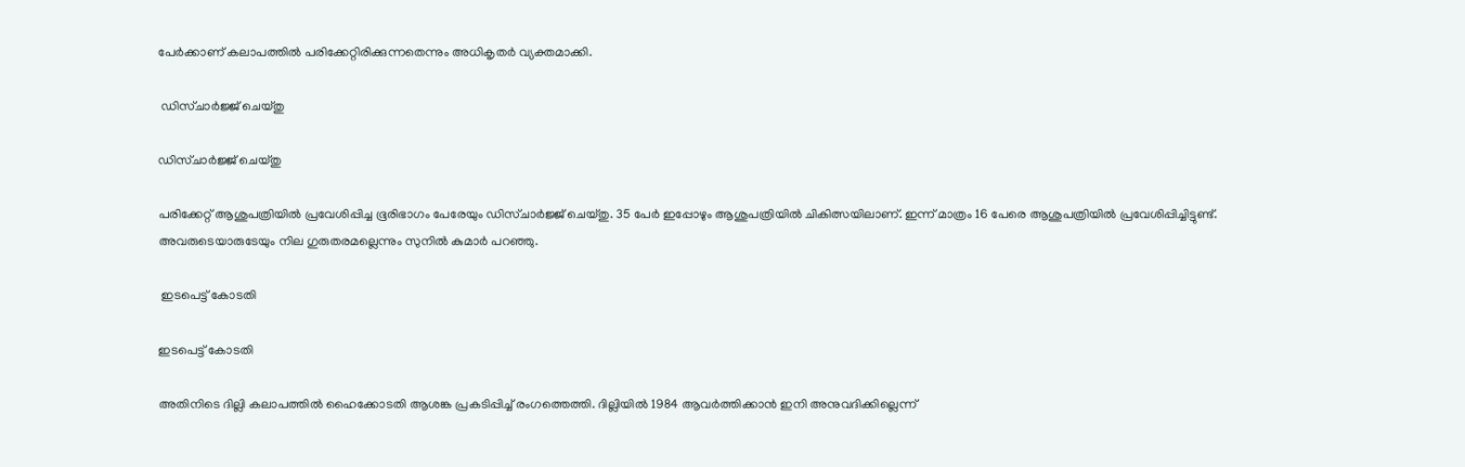പേര്‍ക്കാണ് കലാപത്തില്‍ പരിക്കേറ്റിരിക്കുന്നതെന്നും അധികൃതര്‍ വ്യക്തമാക്കി.

 ഡിസ്ചാര്‍ജ്ജ് ചെയ്തു

ഡിസ്ചാര്‍ജ്ജ് ചെയ്തു

പരിക്കേറ്റ് ആശുപത്രിയില്‍ പ്രവേശിപ്പിച്ച ഭൂരിഭാഗം പേരേയും ഡിസ്ചാര്‍ജ്ജ് ചെയ്തു. 35 പേര്‍ ഇപ്പോഴും ആശുപത്രിയില്‍ ചികിത്സയിലാണ്. ഇന്ന് മാത്രം 16 പേരെ ആശുപത്രിയില്‍ പ്രവേശിപ്പിച്ചിട്ടുണ്ട്. അവരുടെയാരുടേയും നില ഗുരുതരമല്ലെന്നും സുനില്‍ കുമാര്‍ പറഞ്ഞു.

 ഇടപെട്ട് കോടതി

ഇടപെട്ട് കോടതി

അതിനിടെ ദില്ലി കലാപത്തില്‍ ഹൈക്കോടതി ആശങ്ക പ്രകടിപ്പിച്ച് രംഗത്തെത്തി. ദില്ലിയില്‍ 1984 ആവർത്തിക്കാൻ ഇനി അനുവദിക്കില്ലെന്ന്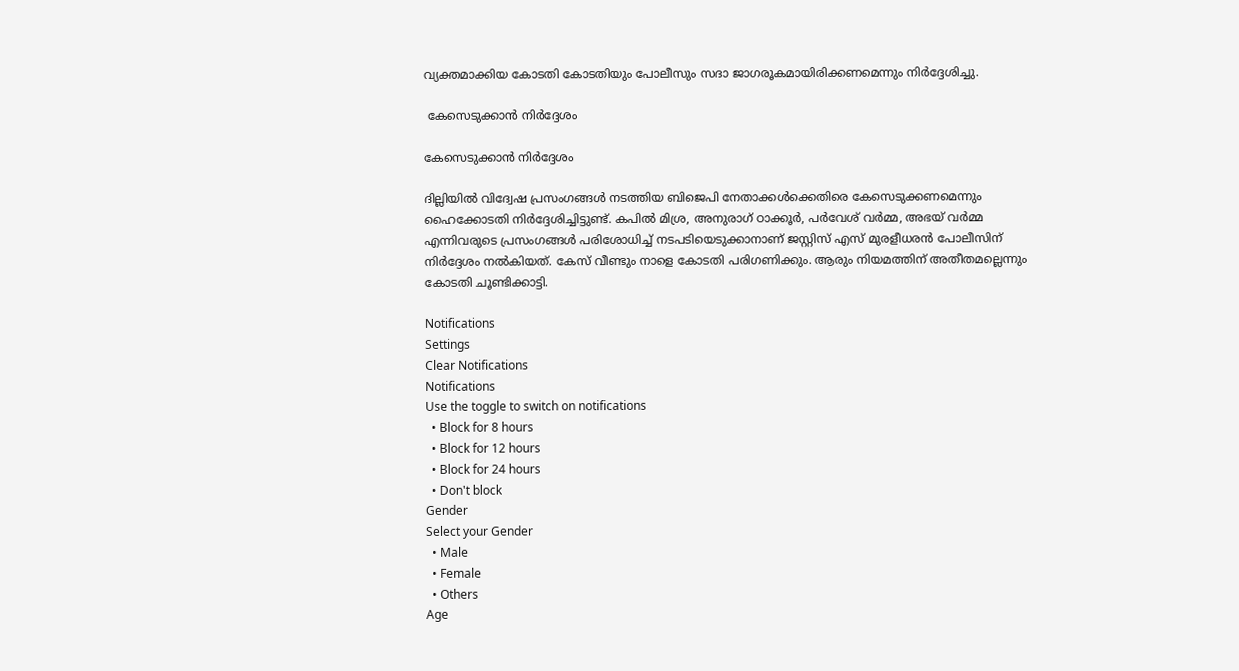വ്യക്തമാക്കിയ കോടതി കോടതിയും പോലീസും സദാ ജാഗരൂകമായിരിക്കണമെന്നും നിര്‍ദ്ദേശിച്ചു.

 കേസെടുക്കാന്‍ നിര്‍ദ്ദേശം

കേസെടുക്കാന്‍ നിര്‍ദ്ദേശം

ദില്ലിയില്‍ വിദ്വേഷ പ്രസംഗങ്ങള്‍ നടത്തിയ ബിജെപി നേതാക്കള്‍ക്കെതിരെ കേസെടുക്കണമെന്നും ഹൈക്കോടതി നിര്‍ദ്ദേശിച്ചിട്ടുണ്ട്. കപില്‍ മിശ്ര, അനുരാഗ് ഠാക്കൂര്‍, പര്‍വേശ് വര്‍മ്മ, അഭയ് വര്‍മ്മ എന്നിവരുടെ പ്രസംഗങ്ങള്‍ പരിശോധിച്ച് നടപടിയെടുക്കാനാണ് ജസ്റ്റിസ് എസ് മുരളീധരന്‍ പോലീസിന് നിര്‍ദ്ദേശം നല്‍കിയത്. കേസ് വീണ്ടും നാളെ കോടതി പരിഗണിക്കും. ആരും നിയമത്തിന് അതീതമല്ലെന്നും കോടതി ചൂണ്ടിക്കാട്ടി.

Notifications
Settings
Clear Notifications
Notifications
Use the toggle to switch on notifications
  • Block for 8 hours
  • Block for 12 hours
  • Block for 24 hours
  • Don't block
Gender
Select your Gender
  • Male
  • Female
  • Others
Age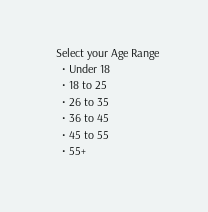Select your Age Range
  • Under 18
  • 18 to 25
  • 26 to 35
  • 36 to 45
  • 45 to 55
  • 55+